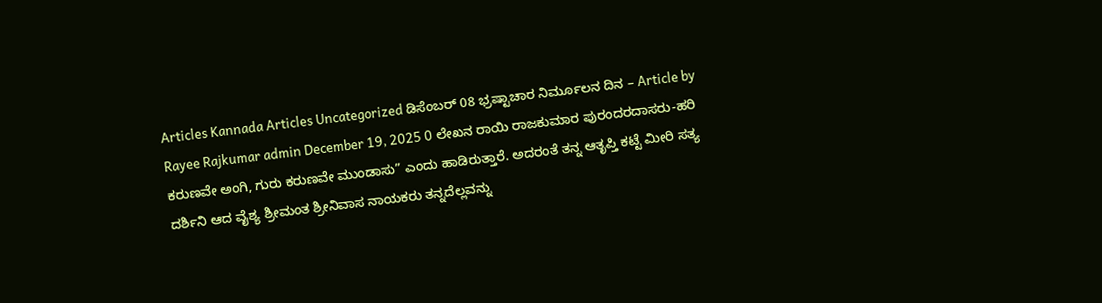Articles Kannada Articles Uncategorized ಡಿಸೆಂಬರ್ 08 ಭ್ರಷ್ಟಾಚಾರ ನಿರ್ಮೂಲನ ದಿನ – Article by Rayee Rajkumar admin December 19, 2025 0 ಲೇಖನ ರಾಯಿ ರಾಜಕುಮಾರ ಪುರಂದರದಾಸರು-ಹರಿ ಕರುಣವೇ ಅಂಗಿ, ಗುರು ಕರುಣವೇ ಮುಂಡಾಸು” ಎಂದು ಹಾಡಿರುತ್ತಾರೆ. ಅದರಂತೆ ತನ್ನ ಆತೃಪ್ತಿ ಕಟ್ಟೆ ಮೀರಿ ಸತ್ಯ ದರ್ಶಿನಿ ಆದ ವೈಶ್ಯ ಶ್ರೀಮಂತ ಶ್ರೀನಿವಾಸ ನಾಯಕರು ತನ್ನದೆಲ್ಲವನ್ನು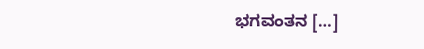ಭಗವಂತನ […]